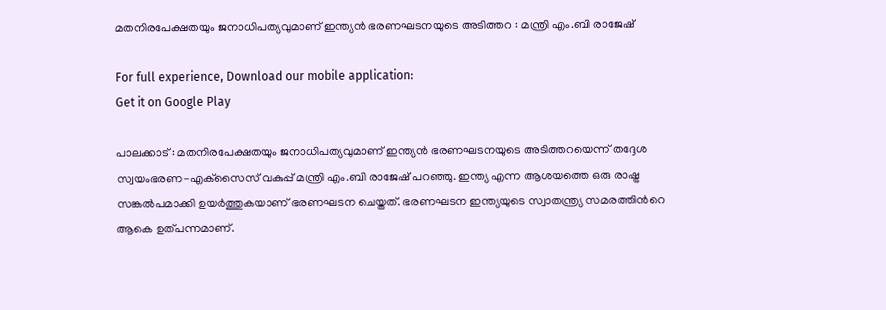മതനിരപേക്ഷതയും ജനാധിപത്യവുമാണ് ഇന്ത്യന്‍ ഭരണഘടനയുടെ അടിത്തറ : മന്ത്രി എം.ബി രാജേഷ്

For full experience, Download our mobile application:
Get it on Google Play

പാലക്കാട് : മതനിരപേക്ഷതയും ജനാധിപത്യവുമാണ് ഇന്ത്യന്‍ ഭരണഘടനയുടെ അടിത്തറയെന്ന് തദ്ദേശ സ്വയംഭരണ-എക്‌സൈസ് വകുപ്പ് മന്ത്രി എം.ബി രാജേഷ് പറഞ്ഞു. ഇന്ത്യ എന്ന ആശയത്തെ ഒരു രാഷ്ട്ര സങ്കല്‍പമാക്കി ഉയര്‍ത്തുകയാണ് ഭരണഘടന ചെയ്തത്. ഭരണഘടന ഇന്ത്യയുടെ സ്വാതന്ത്ര്യ സമരത്തിന്‍റെ ആകെ ഉത്പന്നമാണ്.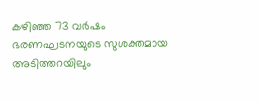കഴിഞ്ഞ 73 വര്‍ഷം ഭരണഘടനയുടെ സുശക്തമായ അടിത്തറയിലും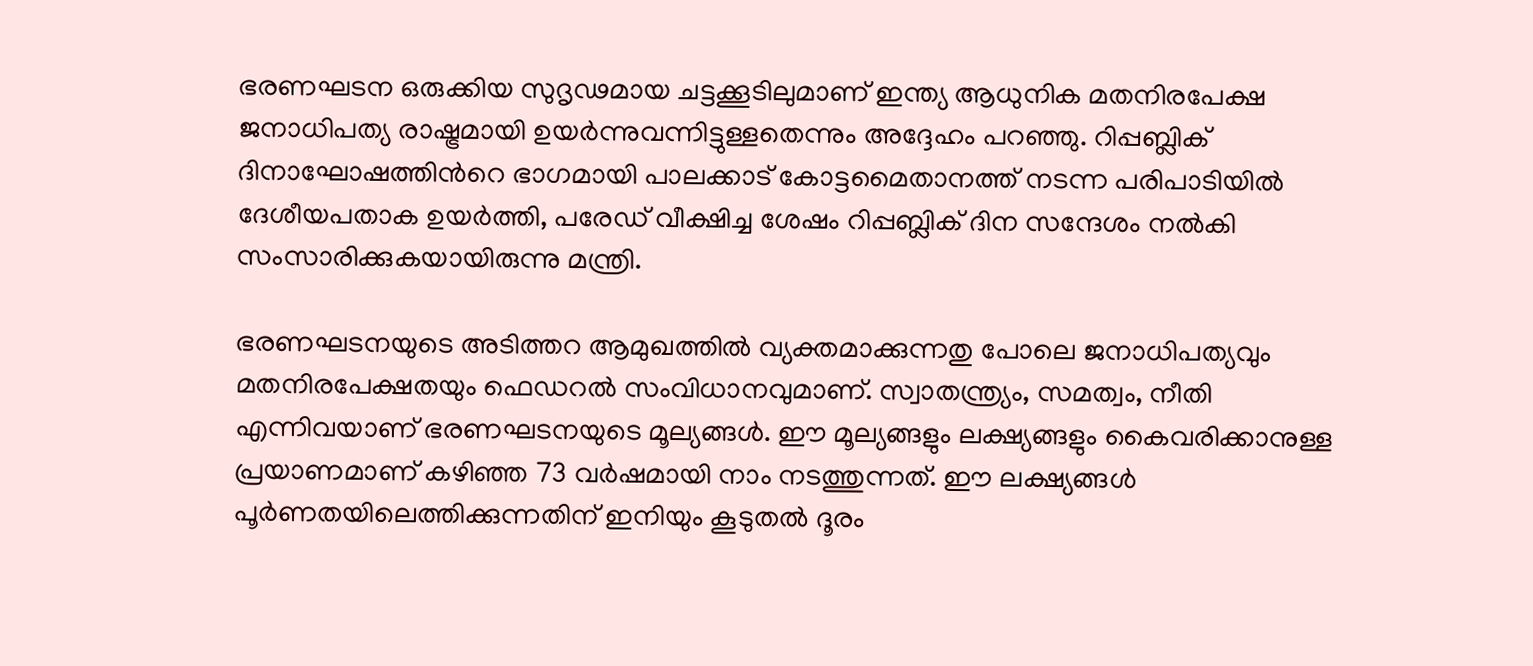ഭരണഘടന ഒരുക്കിയ സുദൃഢമായ ചട്ടക്കൂടിലുമാണ് ഇന്ത്യ ആധുനിക മതനിരപേക്ഷ ജനാധിപത്യ രാഷ്ട്രമായി ഉയര്‍ന്നുവന്നിട്ടുള്ളതെന്നും അദ്ദേഹം പറഞ്ഞു. റിപ്പബ്ലിക് ദിനാഘോഷത്തിന്‍റെ ഭാഗമായി പാലക്കാട് കോട്ടമൈതാനത്ത് നടന്ന പരിപാടിയില്‍ ദേശീയപതാക ഉയര്‍ത്തി, പരേഡ് വീക്ഷിച്ച ശേഷം റിപ്പബ്ലിക് ദിന സന്ദേശം നല്‍കി സംസാരിക്കുകയായിരുന്നു മന്ത്രി.

ഭരണഘടനയുടെ അടിത്തറ ആമുഖത്തില്‍ വ്യക്തമാക്കുന്നതു പോലെ ജനാധിപത്യവും മതനിരപേക്ഷതയും ഫെഡറല്‍ സംവിധാനവുമാണ്. സ്വാതന്ത്ര്യം, സമത്വം, നീതി എന്നിവയാണ് ഭരണഘടനയുടെ മൂല്യങ്ങള്‍. ഈ മൂല്യങ്ങളും ലക്ഷ്യങ്ങളും കൈവരിക്കാനുള്ള പ്രയാണമാണ് കഴിഞ്ഞ 73 വര്‍ഷമായി നാം നടത്തുന്നത്. ഈ ലക്ഷ്യങ്ങള്‍ പൂര്‍ണതയിലെത്തിക്കുന്നതിന് ഇനിയും കൂടുതല്‍ ദൂരം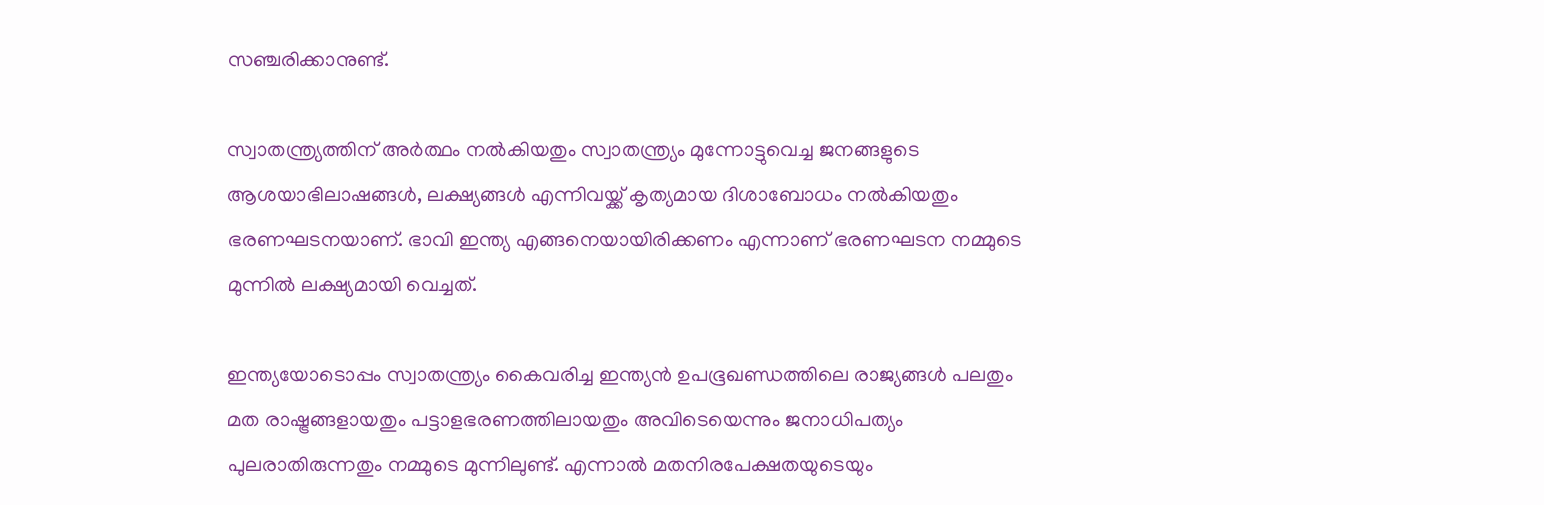സഞ്ചരിക്കാനുണ്ട്.

സ്വാതന്ത്ര്യത്തിന് അര്‍ത്ഥം നല്‍കിയതും സ്വാതന്ത്ര്യം മുന്നോട്ടുവെച്ച ജനങ്ങളുടെ ആശയാഭിലാഷങ്ങള്‍, ലക്ഷ്യങ്ങള്‍ എന്നിവയ്ക്ക് കൃത്യമായ ദിശാബോധം നല്‍കിയതും ഭരണഘടനയാണ്. ഭാവി ഇന്ത്യ എങ്ങനെയായിരിക്കണം എന്നാണ് ഭരണഘടന നമ്മുടെ മുന്നില്‍ ലക്ഷ്യമായി വെച്ചത്.

ഇന്ത്യയോടൊപ്പം സ്വാതന്ത്ര്യം കൈവരിച്ച ഇന്ത്യന്‍ ഉപഭൂഖണ്ഡത്തിലെ രാജ്യങ്ങള്‍ പലതും മത രാഷ്ട്രങ്ങളായതും പട്ടാളഭരണത്തിലായതും അവിടെയെന്നും ജനാധിപത്യം പുലരാതിരുന്നതും നമ്മുടെ മുന്നിലുണ്ട്. എന്നാല്‍ മതനിരപേക്ഷതയുടെയും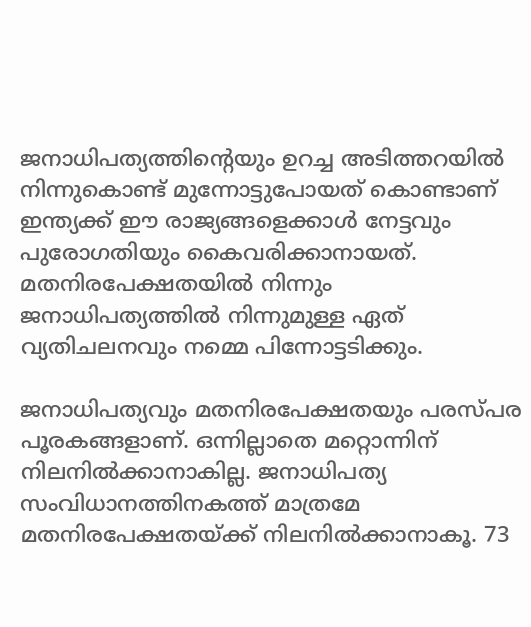ജനാധിപത്യത്തിന്‍റെയും ഉറച്ച അടിത്തറയില്‍ നിന്നുകൊണ്ട് മുന്നോട്ടുപോയത് കൊണ്ടാണ് ഇന്ത്യക്ക് ഈ രാജ്യങ്ങളെക്കാള്‍ നേട്ടവും പുരോഗതിയും കൈവരിക്കാനായത്. മതനിരപേക്ഷതയില്‍ നിന്നും ജനാധിപത്യത്തില്‍ നിന്നുമുള്ള ഏത് വ്യതിചലനവും നമ്മെ പിന്നോട്ടടിക്കും.

ജനാധിപത്യവും മതനിരപേക്ഷതയും പരസ്പര പൂരകങ്ങളാണ്. ഒന്നില്ലാതെ മറ്റൊന്നിന് നിലനില്‍ക്കാനാകില്ല. ജനാധിപത്യ സംവിധാനത്തിനകത്ത് മാത്രമേ മതനിരപേക്ഷതയ്ക്ക് നിലനില്‍ക്കാനാകൂ. 73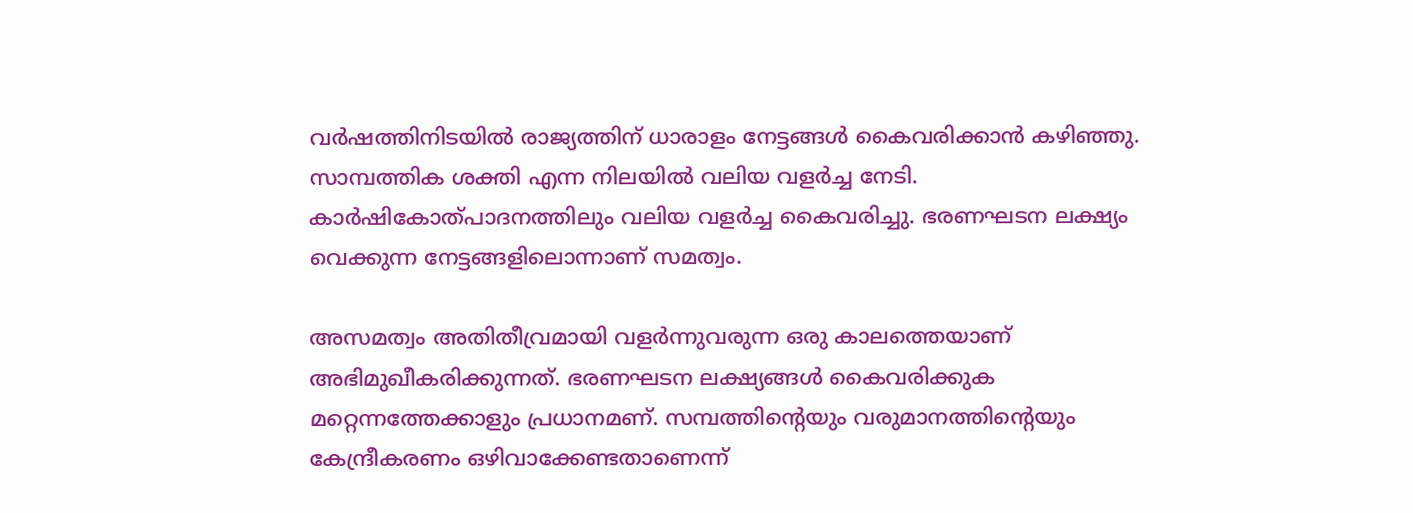വര്‍ഷത്തിനിടയില്‍ രാജ്യത്തിന് ധാരാളം നേട്ടങ്ങള്‍ കൈവരിക്കാന്‍ കഴിഞ്ഞു. സാമ്പത്തിക ശക്തി എന്ന നിലയില്‍ വലിയ വളര്‍ച്ച നേടി. കാര്‍ഷികോത്പാദനത്തിലും വലിയ വളര്‍ച്ച കൈവരിച്ചു. ഭരണഘടന ലക്ഷ്യം വെക്കുന്ന നേട്ടങ്ങളിലൊന്നാണ് സമത്വം.

അസമത്വം അതിതീവ്രമായി വളര്‍ന്നുവരുന്ന ഒരു കാലത്തെയാണ് അഭിമുഖീകരിക്കുന്നത്. ഭരണഘടന ലക്ഷ്യങ്ങള്‍ കൈവരിക്കുക മറ്റെന്നത്തേക്കാളും പ്രധാനമണ്. സമ്പത്തിന്‍റെയും വരുമാനത്തിന്‍റെയും കേന്ദ്രീകരണം ഒഴിവാക്കേണ്ടതാണെന്ന്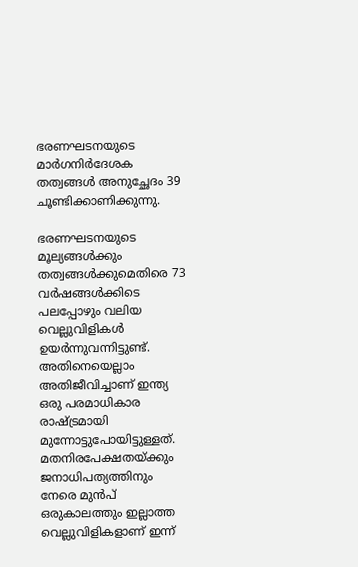ഭരണഘടനയുടെ മാര്‍ഗനിര്‍ദേശക തത്വങ്ങള്‍ അനുച്ഛേദം 39 ചൂണ്ടിക്കാണിക്കുന്നു.

ഭരണഘടനയുടെ മൂല്യങ്ങള്‍ക്കും തത്വങ്ങള്‍ക്കുമെതിരെ 73 വര്‍ഷങ്ങള്‍ക്കിടെ പലപ്പോഴും വലിയ വെല്ലുവിളികള്‍ ഉയര്‍ന്നുവന്നിട്ടുണ്ട്. അതിനെയെല്ലാം അതിജീവിച്ചാണ് ഇന്ത്യ ഒരു പരമാധികാര രാഷ്ട്രമായി മുന്നോട്ടുപോയിട്ടുള്ളത്. മതനിരപേക്ഷതയ്ക്കും ജനാധിപത്യത്തിനും നേരെ മുന്‍പ് ഒരുകാലത്തും ഇല്ലാത്ത വെല്ലുവിളികളാണ് ഇന്ന്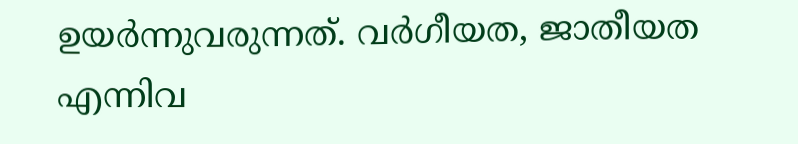ഉയര്‍ന്നുവരുന്നത്. വര്‍ഗീയത, ജാതീയത എന്നിവ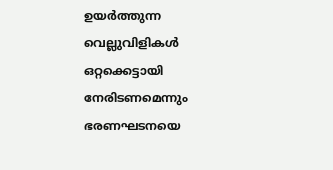ഉയര്‍ത്തുന്ന വെല്ലുവിളികള്‍ ഒറ്റക്കെട്ടായി നേരിടണമെന്നും ഭരണഘടനയെ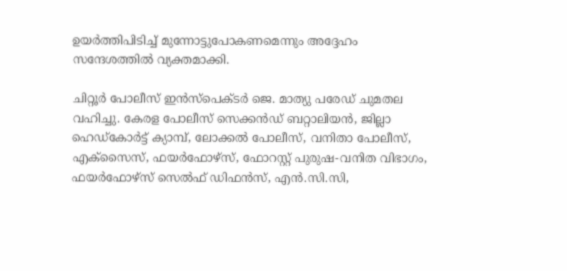ഉയര്‍ത്തിപിടിച്ച്‌ മുന്നോട്ടുപോകണമെന്നും അദ്ദേഹം സന്ദേശത്തില്‍ വ്യക്തമാക്കി.

ചിറ്റൂര്‍ പോലീസ് ഇന്‍സ്‌പെക്ടര്‍ ജെ. മാത്യു പരേഡ് ചുമതല വഹിച്ചു. കേരള പോലീസ് സെക്കന്‍ഡ് ബറ്റാലിയന്‍, ജില്ലാ ഹെഡ്‌കോര്‍ട്ട് ക്യാമ്പ്, ലോക്കല്‍ പോലീസ്, വനിതാ പോലീസ്, എക്‌സൈസ്, ഫയര്‍ഫോഴ്‌സ്, ഫോറസ്റ്റ് പുരുഷ-വനിത വിഭാഗം, ഫയര്‍ഫോഴ്‌സ് സെല്‍ഫ് ഡിഫന്‍സ്, എന്‍.സി.സി,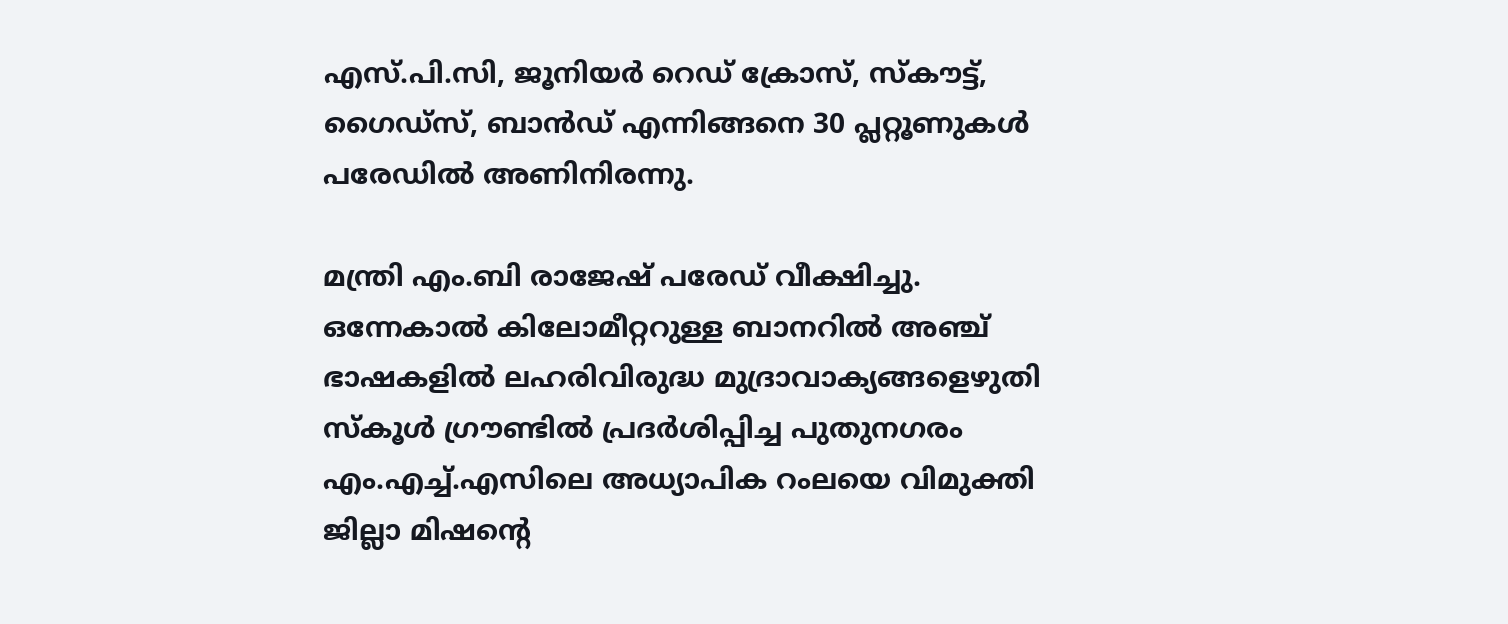എസ്.പി.സി, ജൂനിയര്‍ റെഡ് ക്രോസ്, സ്‌കൗട്ട്, ഗൈഡ്‌സ്, ബാന്‍ഡ് എന്നിങ്ങനെ 30 പ്ലറ്റൂണുകള്‍ പരേഡില്‍ അണിനിരന്നു.

മന്ത്രി എം.ബി രാജേഷ് പരേഡ് വീക്ഷിച്ചു. ഒന്നേകാല്‍ കിലോമീറ്ററുള്ള ബാനറില്‍ അഞ്ച് ഭാഷകളില്‍ ലഹരിവിരുദ്ധ മുദ്രാവാക്യങ്ങളെഴുതി സ്‌കൂള്‍ ഗ്രൗണ്ടില്‍ പ്രദര്‍ശിപ്പിച്ച പുതുനഗരം എം.എച്ച്‌.എസിലെ അധ്യാപിക റംലയെ വിമുക്തി ജില്ലാ മിഷന്‍റെ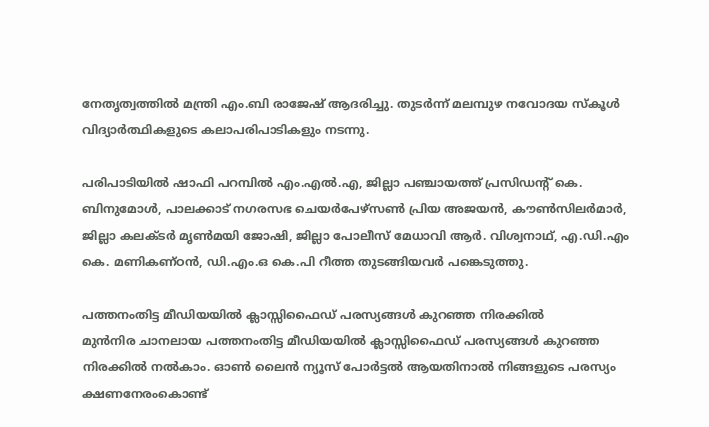നേതൃത്വത്തില്‍ മന്ത്രി എം.ബി രാജേഷ് ആദരിച്ചു. തുടര്‍ന്ന് മലമ്പുഴ നവോദയ സ്‌കൂള്‍ വിദ്യാര്‍ത്ഥികളുടെ കലാപരിപാടികളും നടന്നു.

പരിപാടിയില്‍ ഷാഫി പറമ്പില്‍ എം.എല്‍.എ, ജില്ലാ പഞ്ചായത്ത് പ്രസിഡന്റ് കെ. ബിനുമോള്‍, പാലക്കാട് നഗരസഭ ചെയര്‍പേഴ്‌സണ്‍ പ്രിയ അജയന്‍, കൗണ്‍സിലര്‍മാര്‍, ജില്ലാ കലക്ടര്‍ മൃണ്‍മയി ജോഷി, ജില്ലാ പോലീസ് മേധാവി ആര്‍. വിശ്വനാഥ്, എ.ഡി.എം കെ. മണികണ്ഠന്‍, ഡി.എം.ഒ കെ.പി റീത്ത തുടങ്ങിയവര്‍ പങ്കെടുത്തു.

പത്തനംതിട്ട മീഡിയയില്‍ ക്ലാസ്സിഫൈഡ് പരസ്യങ്ങള്‍ കുറഞ്ഞ നിരക്കില്‍
മുന്‍നിര ചാനലായ പത്തനംതിട്ട മീഡിയയില്‍ ക്ലാസ്സിഫൈഡ് പരസ്യങ്ങള്‍ കുറഞ്ഞ നിരക്കില്‍ നല്‍കാം. ഓണ്‍ ലൈന്‍ ന്യൂസ് പോര്‍ട്ടല്‍ ആയതിനാല്‍ നിങ്ങളുടെ പരസ്യം ക്ഷണനേരംകൊണ്ട്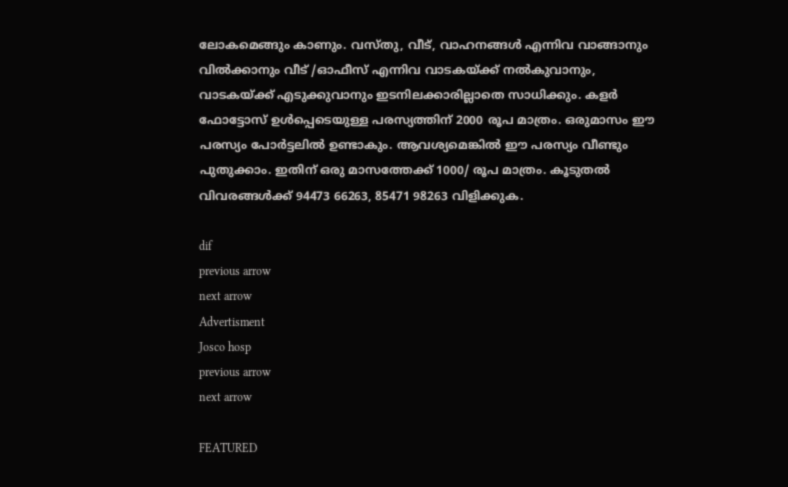ലോകമെങ്ങും കാണും. വസ്തു, വീട്, വാഹനങ്ങള്‍ എന്നിവ വാങ്ങാനും വില്‍ക്കാനും വീട് /ഓഫീസ് എന്നിവ വാടകയ്ക്ക് നല്‍കുവാനും, വാടകയ്ക്ക് എടുക്കുവാനും ഇടനിലക്കാരില്ലാതെ സാധിക്കും. കളര്‍ ഫോട്ടോസ് ഉള്‍പ്പെടെയുള്ള പരസ്യത്തിന് 2000 രൂപ മാത്രം. ഒരുമാസം ഈ പരസ്യം പോര്‍ട്ടലില്‍ ഉണ്ടാകും. ആവശ്യമെങ്കില്‍ ഈ പരസ്യം വീണ്ടും പുതുക്കാം. ഇതിന് ഒരു മാസത്തേക്ക് 1000/ രൂപ മാത്രം. കൂടുതല്‍ വിവരങ്ങള്‍ക്ക് 94473 66263, 85471 98263 വിളിക്കുക.

dif
previous arrow
next arrow
Advertisment
Josco hosp
previous arrow
next arrow

FEATURED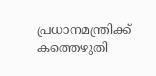പ്രധാനമന്ത്രിക്ക് കത്തെഴുതി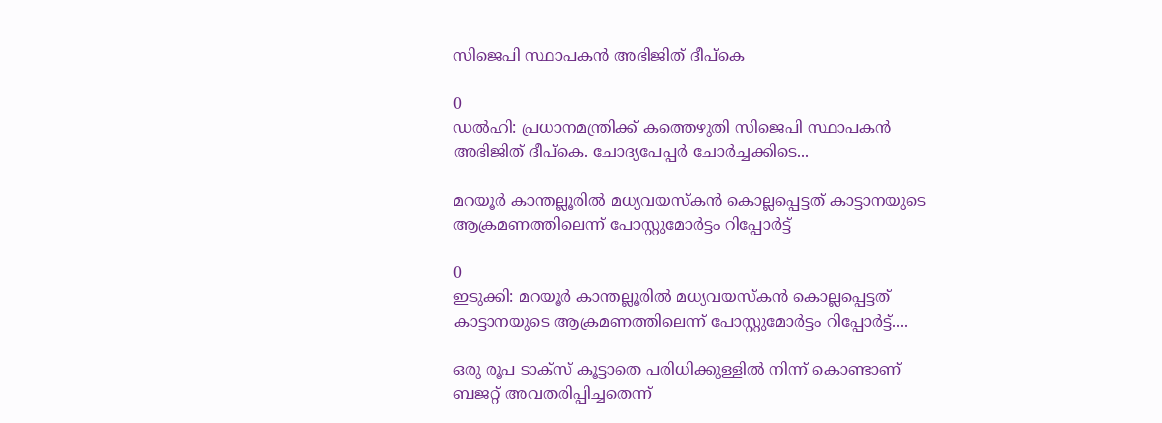സിജെപി സ്ഥാപകൻ അഭിജിത് ദീപ്കെ

0
ഡൽഹി: പ്രധാനമന്ത്രിക്ക് കത്തെഴുതി സിജെപി സ്ഥാപകൻ അഭിജിത് ദീപ്കെ. ചോദ്യപേപ്പർ ചോർച്ചക്കിടെ...

മറയൂർ കാന്തല്ലൂരിൽ മധ്യവയസ്കൻ കൊല്ലപ്പെട്ടത് കാട്ടാനയുടെ ആക്രമണത്തിലെന്ന് പോസ്റ്റുമോർട്ടം റിപ്പോർട്ട്

0
ഇടുക്കി: മറയൂർ കാന്തല്ലൂരിൽ മധ്യവയസ്കൻ കൊല്ലപ്പെട്ടത് കാട്ടാനയുടെ ആക്രമണത്തിലെന്ന് പോസ്റ്റുമോർട്ടം റിപ്പോർട്ട്....

ഒരു രൂപ ടാക്സ് കൂട്ടാതെ പരിധിക്കുള്ളിൽ നിന്ന് കൊണ്ടാണ് ബജറ്റ് അവതരിപ്പിച്ചതെന്ന്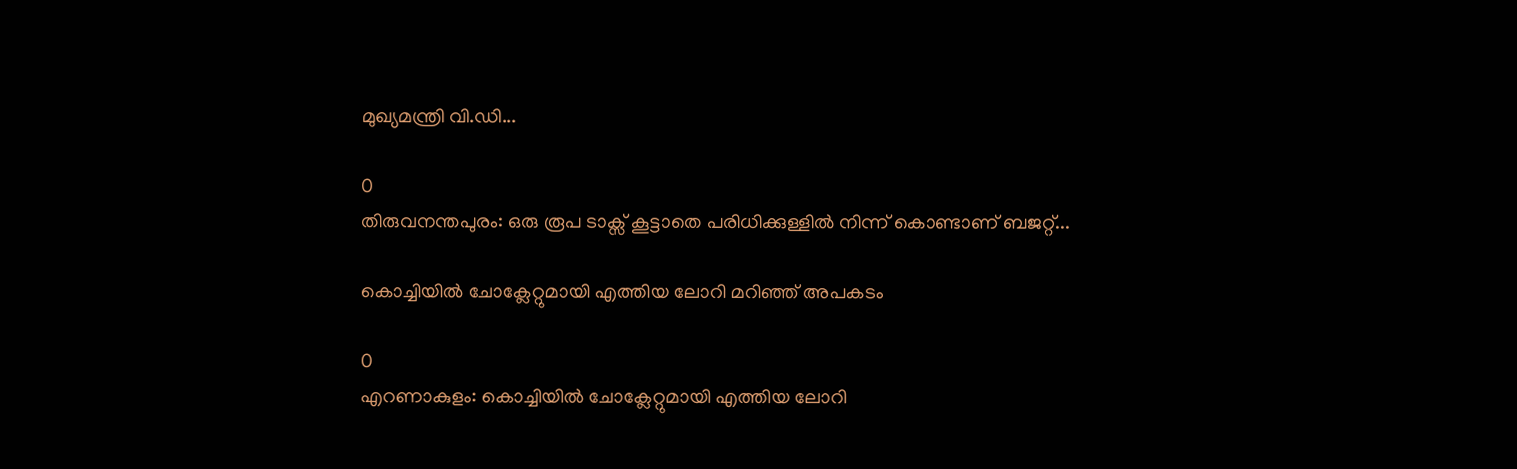മുഖ്യമന്ത്രി വി.ഡി...

0
തിരുവനന്തപുരം: ഒരു രൂപ ടാക്സ് കൂട്ടാതെ പരിധിക്കുള്ളിൽ നിന്ന് കൊണ്ടാണ് ബജറ്റ്...

കൊച്ചിയില്‍ ചോക്ലേറ്റുമായി എത്തിയ ലോറി മറിഞ്ഞ് അപകടം

0
എറണാകുളം: കൊച്ചിയില്‍ ചോക്ലേറ്റുമായി എത്തിയ ലോറി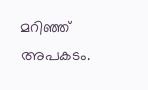മറിഞ്ഞ് അപകടം.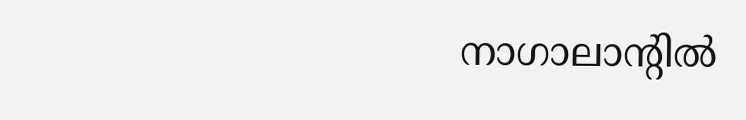നാഗാലാന്റില്‍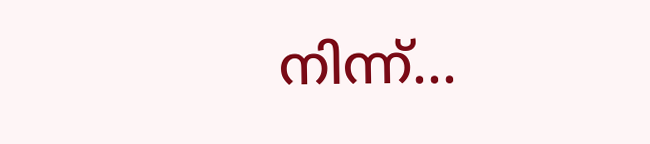നിന്ന്...